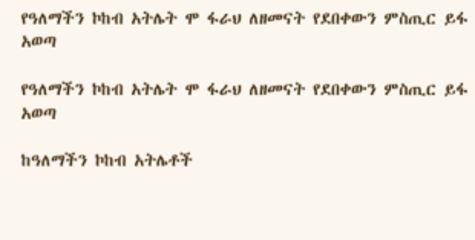የዓለማችን ኮከብ አትሌት ሞ ፋራህ ለዘመናት የደበቀውን ምስጢር ይፋ አወጣ

የዓለማችን ኮከብ አትሌት ሞ ፋራህ ለዘመናት የደበቀውን ምስጢር ይፋ አወጣ

ከዓለማችን ኮከብ አትሌቶች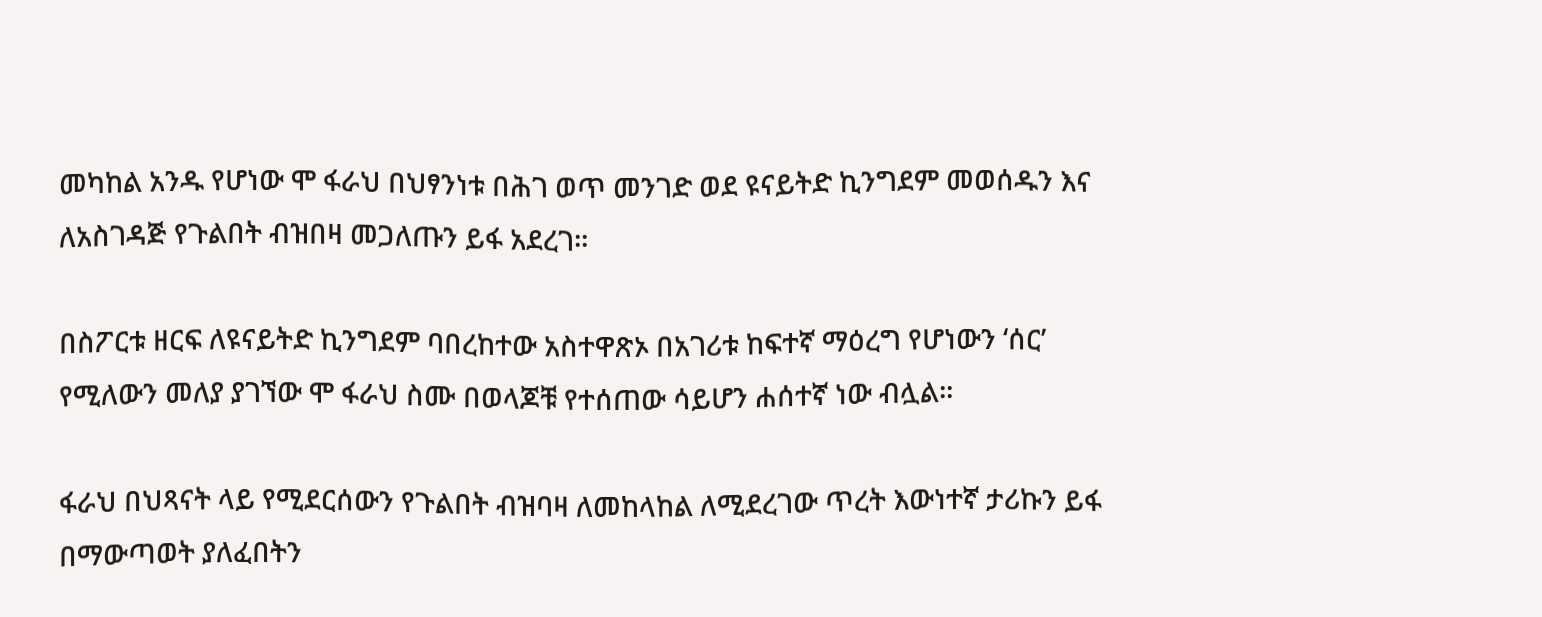መካከል አንዱ የሆነው ሞ ፋራህ በህፃንነቱ በሕገ ወጥ መንገድ ወደ ዩናይትድ ኪንግደም መወሰዱን እና ለአስገዳጅ የጉልበት ብዝበዛ መጋለጡን ይፋ አደረገ።

በስፖርቱ ዘርፍ ለዩናይትድ ኪንግደም ባበረከተው አስተዋጽኦ በአገሪቱ ከፍተኛ ማዕረግ የሆነውን ‘ሰር’ የሚለውን መለያ ያገኘው ሞ ፋራህ ስሙ በወላጆቹ የተሰጠው ሳይሆን ሐሰተኛ ነው ብሏል።

ፋራህ በህጻናት ላይ የሚደርሰውን የጉልበት ብዝባዛ ለመከላከል ለሚደረገው ጥረት እውነተኛ ታሪኩን ይፋ በማውጣወት ያለፈበትን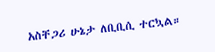አስቸጋሪ ሁኔታ ለቢቢሲ ተርኳል።